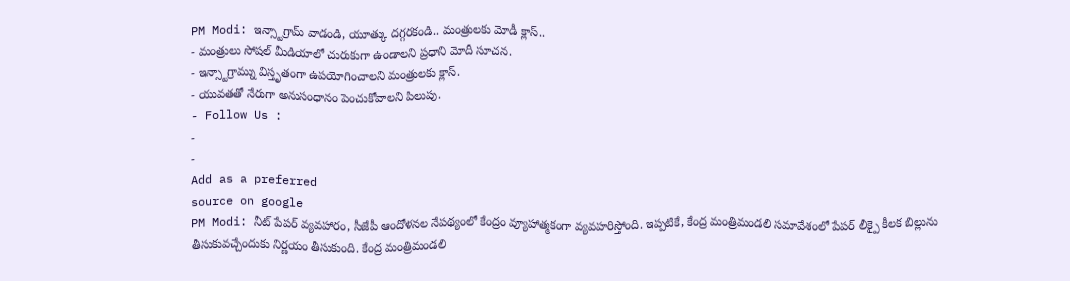PM Modi: ఇన్స్టాగ్రామ్ వాడండి, యూత్కు దగ్గరకండి.. మంత్రులకు మోడీ క్లాస్..
- మంత్రులు సోషల్ మీడియాలో చురుకుగా ఉండాలని ప్రధాని మోదీ సూచన.
- ఇన్స్టాగ్రామ్ను విస్తృతంగా ఉపయోగించాలని మంత్రులకు క్లాస్.
- యువతతో నేరుగా అనుసంధానం పెంచుకోవాలని పిలుపు.
- Follow Us :
-
-
Add as a preferred
source on google
PM Modi: నీట్ పేపర్ వ్యవహారం, సీజేపీ ఆందోళనల నేపథ్యంలో కేంద్రం వ్యూహాత్మకంగా వ్యవహరిస్తోంది. ఇప్పటికే, కేంద్ర మంత్రిమండలి సమావేశంలో పేపర్ లీక్పై కీలక బిల్లును తీసుకువచ్చేందుకు నిర్ణయం తీసుకుంది. కేంద్ర మంత్రిమండలి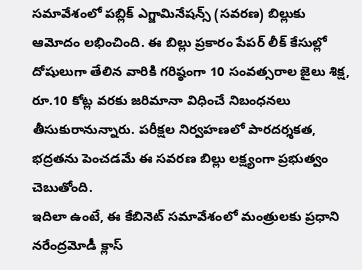సమావేశంలో పబ్లిక్ ఎగ్జామినేషన్స్ (సవరణ) బిల్లుకు ఆమోదం లభించింది. ఈ బిల్లు ప్రకారం పేపర్ లీక్ కేసుల్లో దోషులుగా తేలిన వారికి గరిష్ఠంగా 10 సంవత్సరాల జైలు శిక్ష, రూ.10 కోట్ల వరకు జరిమానా విధించే నిబంధనలు తీసుకురానున్నారు. పరీక్షల నిర్వహణలో పారదర్శకత, భద్రతను పెంచడమే ఈ సవరణ బిల్లు లక్ష్యంగా ప్రభుత్వం చెబుతోంది.
ఇదిలా ఉంటే, ఈ కేబినెట్ సమావేశంలో మంత్రులకు ప్రధాని నరేంద్రమోడీ క్లాస్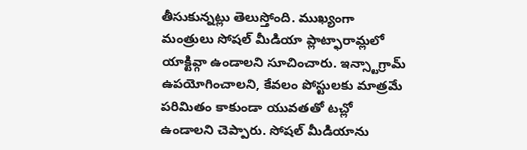తీసుకున్నట్లు తెలుస్తోంది. ముఖ్యంగా మంత్రులు సోషల్ మీడియా ప్లాట్ఫారామ్లలో యాక్టివ్గా ఉండాలని సూచించారు. ఇన్స్టాగ్రామ్ ఉపయోగించాలని, కేవలం పోస్టులకు మాత్రమే పరిమితం కాకుండా యువతతో టచ్లో ఉండాలని చెప్పారు. సోషల్ మీడియాను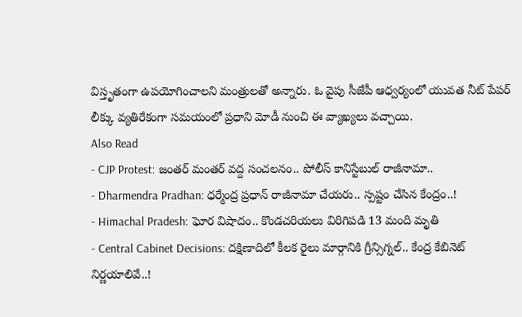విస్తృతంగా ఉపయోగించాలని మంత్రులతో అన్నారు. ఓ వైపు సీజేపీ ఆధ్వర్యంలో యువత నీట్ పేపర్ లీక్కు వ్యతిరేకంగా సమయంలో ప్రధాని మోడీ నుంచి ఈ వ్యాఖ్యలు వచ్చాయి.
Also Read
- CJP Protest: జంతర్ మంతర్ వద్ద సంచలనం.. పోలీస్ కానిస్టేబుల్ రాజీనామా..
- Dharmendra Pradhan: ధర్మేంద్ర ప్రధాన్ రాజీనామా చేయరు.. స్పష్టం చేసిన కేంద్రం..!
- Himachal Pradesh: ఘోర విషాదం.. కొండచరియలు విరిగిపడి 13 మంది మృతి
- Central Cabinet Decisions: దక్షిణాదిలో కీలక రైలు మార్గానికి గ్రీన్సిగ్నల్.. కేంద్ర కేబినెట్ నిర్ణయాలివే..!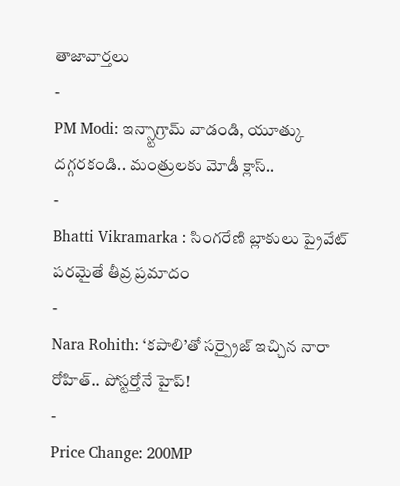తాజావార్తలు
-
PM Modi: ఇన్స్టాగ్రామ్ వాడండి, యూత్కు దగ్గరకండి.. మంత్రులకు మోడీ క్లాస్..
-
Bhatti Vikramarka : సింగరేణి బ్లాకులు ప్రైవేట్ పరమైతే తీవ్ర ప్రమాదం
-
Nara Rohith: ‘కపాలి’తో సర్ప్రైజ్ ఇచ్చిన నారా రోహిత్.. పోస్టర్తోనే హైప్!
-
Price Change: 200MP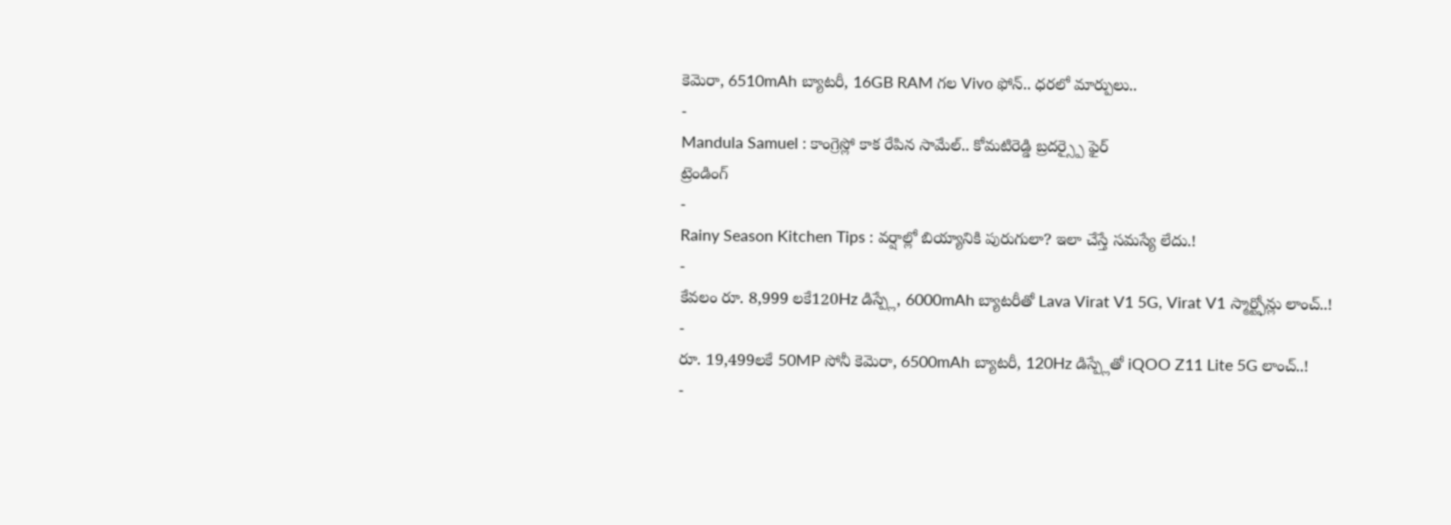కెమెరా, 6510mAh బ్యాటరీ, 16GB RAM గల Vivo ఫోన్.. ధరలో మార్పులు..
-
Mandula Samuel : కాంగ్రెస్లో కాక రేపిన సామేల్.. కోమటిరెడ్డి బ్రదర్స్పై ఫైర్
ట్రెండింగ్
-
Rainy Season Kitchen Tips : వర్షాల్లో బియ్యానికి పురుగులా? ఇలా చేస్తే సమస్యే లేదు.!
-
కేవలం రూ. 8,999 లకే120Hz డిస్ప్లే, 6000mAh బ్యాటరీతో Lava Virat V1 5G, Virat V1 స్మార్ట్ఫోన్లు లాంచ్..!
-
రూ. 19,499లకే 50MP సోనీ కెమెరా, 6500mAh బ్యాటరీ, 120Hz డిస్ప్లేతో iQOO Z11 Lite 5G లాంచ్..!
-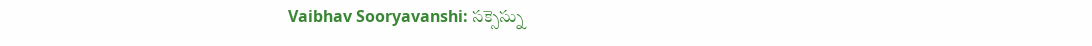Vaibhav Sooryavanshi: సక్సెస్ను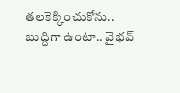తలకెక్కించుకోను.. బుద్దిగా ఉంటా.. వైభవ్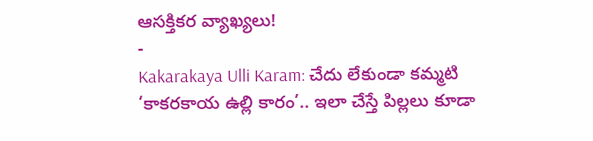ఆసక్తికర వ్యాఖ్యలు!
-
Kakarakaya Ulli Karam: చేదు లేకుండా కమ్మటి ‘కాకరకాయ ఉల్లి కారం’.. ఇలా చేస్తే పిల్లలు కూడా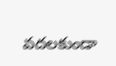వదలకుండా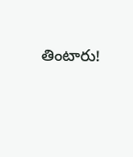తింటారు!